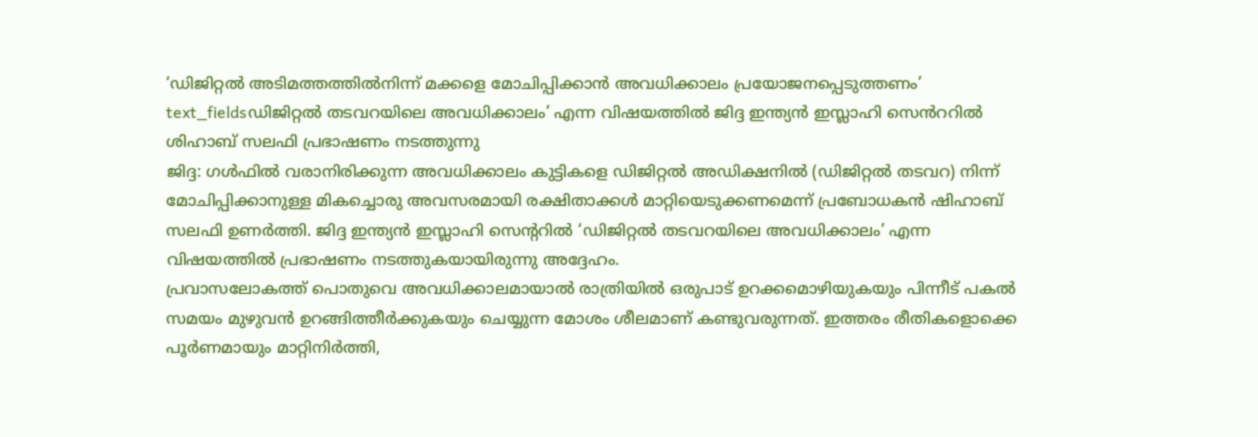‘ഡിജിറ്റൽ അടിമത്തത്തിൽനിന്ന് മക്കളെ മോചിപ്പിക്കാൻ അവധിക്കാലം പ്രയോജനപ്പെടുത്തണം’
text_fieldsഡിജിറ്റൽ തടവറയിലെ അവധിക്കാലം’ എന്ന വിഷയത്തിൽ ജിദ്ദ ഇന്ത്യൻ ഇസ്ലാഹി സെൻററിൽ ശിഹാബ് സലഫി പ്രഭാഷണം നടത്തുന്നു
ജിദ്ദ: ഗൾഫിൽ വരാനിരിക്കുന്ന അവധിക്കാലം കുട്ടികളെ ഡിജിറ്റൽ അഡിക്ഷനിൽ (ഡിജിറ്റൽ തടവറ) നിന്ന് മോചിപ്പിക്കാനുള്ള മികച്ചൊരു അവസരമായി രക്ഷിതാക്കൾ മാറ്റിയെടുക്കണമെന്ന് പ്രബോധകൻ ഷിഹാബ് സലഫി ഉണർത്തി. ജിദ്ദ ഇന്ത്യൻ ഇസ്ലാഹി സെന്ററിൽ ‘ഡിജിറ്റൽ തടവറയിലെ അവധിക്കാലം’ എന്ന വിഷയത്തിൽ പ്രഭാഷണം നടത്തുകയായിരുന്നു അദ്ദേഹം.
പ്രവാസലോകത്ത് പൊതുവെ അവധിക്കാലമായാൽ രാത്രിയിൽ ഒരുപാട് ഉറക്കമൊഴിയുകയും പിന്നീട് പകൽ സമയം മുഴുവൻ ഉറങ്ങിത്തീർക്കുകയും ചെയ്യുന്ന മോശം ശീലമാണ് കണ്ടുവരുന്നത്. ഇത്തരം രീതികളൊക്കെ പൂർണമായും മാറ്റിനിർത്തി,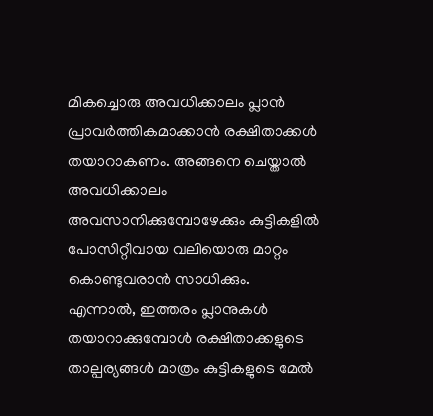മികച്ചൊരു അവധിക്കാലം പ്ലാൻ പ്രാവർത്തികമാക്കാൻ രക്ഷിതാക്കൾ തയാറാകണം. അങ്ങനെ ചെയ്താൽ അവധിക്കാലം അവസാനിക്കുമ്പോഴേക്കും കുട്ടികളിൽ പോസിറ്റീവായ വലിയൊരു മാറ്റം കൊണ്ടുവരാൻ സാധിക്കും.
എന്നാൽ, ഇത്തരം പ്ലാനുകൾ തയാറാക്കുമ്പോൾ രക്ഷിതാക്കളുടെ താല്പര്യങ്ങൾ മാത്രം കുട്ടികളുടെ മേൽ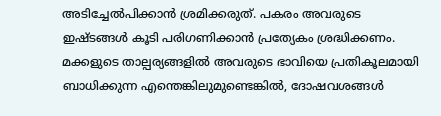അടിച്ചേൽപിക്കാൻ ശ്രമിക്കരുത്. പകരം അവരുടെ ഇഷ്ടങ്ങൾ കൂടി പരിഗണിക്കാൻ പ്രത്യേകം ശ്രദ്ധിക്കണം. മക്കളുടെ താല്പര്യങ്ങളിൽ അവരുടെ ഭാവിയെ പ്രതികൂലമായി ബാധിക്കുന്ന എന്തെങ്കിലുമുണ്ടെങ്കിൽ, ദോഷവശങ്ങൾ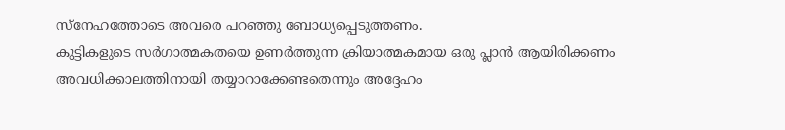സ്നേഹത്തോടെ അവരെ പറഞ്ഞു ബോധ്യപ്പെടുത്തണം.
കുട്ടികളുടെ സർഗാത്മകതയെ ഉണർത്തുന്ന ക്രിയാത്മകമായ ഒരു പ്ലാൻ ആയിരിക്കണം അവധിക്കാലത്തിനായി തയ്യാറാക്കേണ്ടതെന്നും അദ്ദേഹം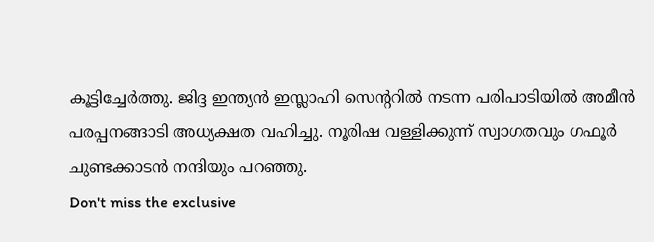കൂട്ടിച്ചേർത്തു. ജിദ്ദ ഇന്ത്യൻ ഇസ്ലാഹി സെന്ററിൽ നടന്ന പരിപാടിയിൽ അമീൻ പരപ്പനങ്ങാടി അധ്യക്ഷത വഹിച്ചു. നൂരിഷ വള്ളിക്കുന്ന് സ്വാഗതവും ഗഫൂർ ചുണ്ടക്കാടൻ നന്ദിയും പറഞ്ഞു.
Don't miss the exclusive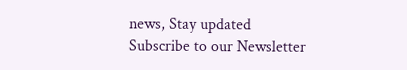news, Stay updated
Subscribe to our Newsletter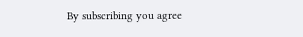By subscribing you agree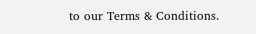to our Terms & Conditions.